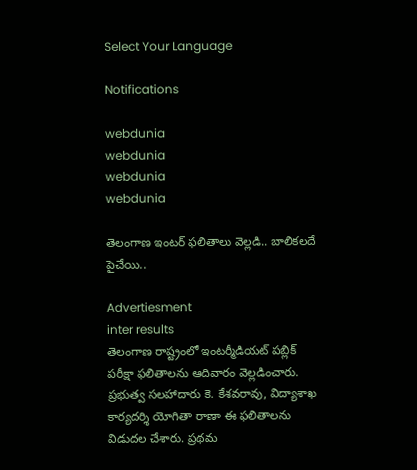Select Your Language

Notifications

webdunia
webdunia
webdunia
webdunia

తెలంగాణ ఇంటర్ ఫలితాలు వెల్లడి.. బాలికలదే పైచేయి..

Advertiesment
inter results
తెలంగాణ రాష్ట్రంలో ఇంటర్మీడియట్ పబ్లిక్ పరీక్షా ఫలితాలను ఆదివారం వెల్లడించారు. ప్రభుత్వ సలహాదారు కె. కేశవరావు, విద్యాశాఖ కార్యదర్శి యోగితా రాణా ఈ ఫలితాలను విడుదల చేశారు. ప్రథమ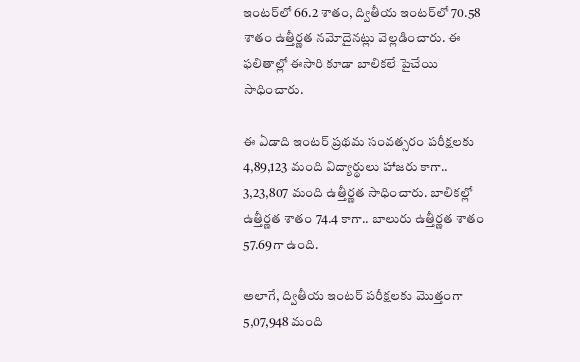ఇంటర్‌లో 66.2 శాతం, ద్వితీయ ఇంటర్‌లో 70.58 శాతం ఉత్తీర్ణత నమోదైనట్లు వెల్లడించారు. ఈ ఫలితాల్లో ఈసారి కూడా బాలికలే పైచేయి సాధించారు.

ఈ ఏడాది ఇంటర్‌ ప్రథమ సంవత్సరం పరీక్షలకు 4,89,123 మంది విద్యార్థులు హాజరు కాగా.. 3,23,807 మంది ఉత్తీర్ణత సాధించారు. బాలికల్లో ఉత్తీర్ణత శాతం 74.4 కాగా.. బాలురు ఉత్తీర్ణత శాతం 57.69గా ఉంది.

అలాగే, ద్వితీయ ఇంటర్‌ పరీక్షలకు మొత్తంగా 5,07,948 మంది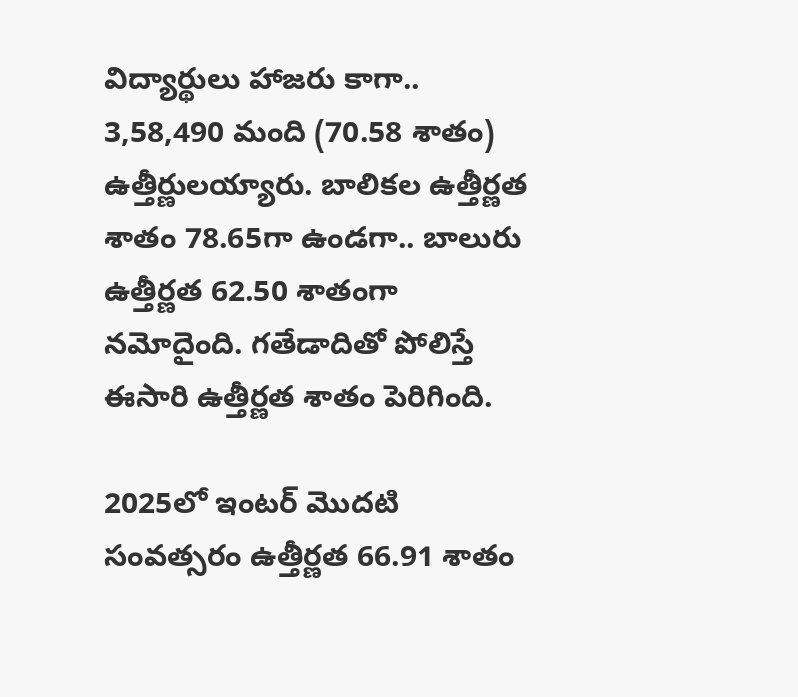విద్యార్థులు హాజరు కాగా.. 3,58,490 మంది (70.58 శాతం) ఉత్తీర్ణులయ్యారు. బాలికల ఉత్తీర్ణత శాతం 78.65గా ఉండగా.. బాలురు ఉత్తీర్ణత 62.50 శాతంగా నమోదైంది. గతేడాదితో పోలిస్తే ఈసారి ఉత్తీర్ణత శాతం పెరిగింది.

2025లో ఇంటర్‌ మొదటి సంవత్సరం ఉత్తీర్ణత 66.91 శాతం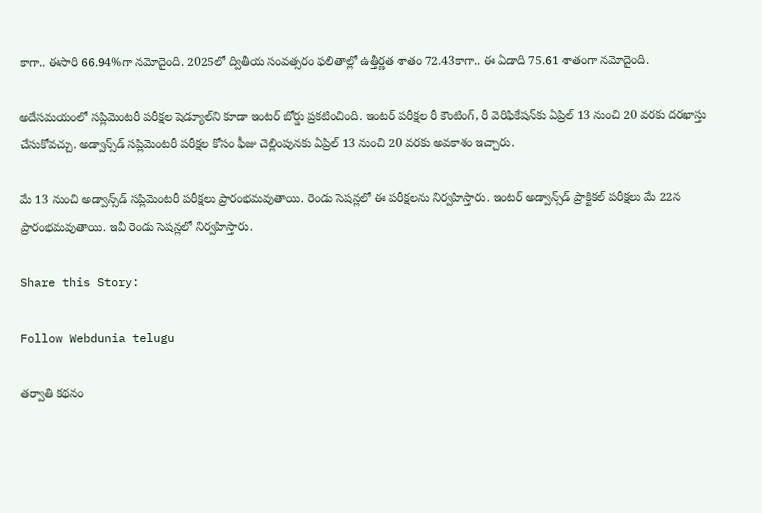కాగా.. ఈసారి 66.94%గా నమోదైంది. 2025లో ద్వితీయ సంవత్సరం ఫలితాల్లో ఉత్తీర్ణత శాతం 72.43కాగా.. ఈ ఏడాది 75.61 శాతంగా నమోదైంది.

అదేసమయంలో సప్లిమెంటరీ పరీక్షల షెడ్యూల్‌ని కూడా ఇంటర్ బోర్డు ప్రకటించింది. ఇంటర్ పరీక్షల రీ కౌంటింగ్, రీ వెరిఫికేషన్‌కు ఏప్రిల్ 13 నుంచి 20 వరకు దరఖాస్తు చేసుకోవచ్చు. అడ్వాన్స్‌డ్‌ సప్లిమెంటరీ పరీక్షల కోసం ఫీజు చెల్లింపునకు ఏప్రిల్‌ 13 నుంచి 20 వరకు అవకాశం ఇచ్చారు.

మే 13 నుంచి అడ్వాన్స్‌డ్‌ సప్లిమెంటరీ పరీక్షలు ప్రారంభమవుతాయి. రెండు సెషన్లలో ఈ పరీక్షలను నిర్వహిస్తారు. ఇంటర్‌ అడ్వాన్స్‌డ్‌ ప్రాక్టికల్ పరీక్షలు మే 22న ప్రారంభమవుతాయి. ఇవీ రెండు సెషన్లలో నిర్వహిస్తారు.

Share this Story:

Follow Webdunia telugu

తర్వాతి కథనం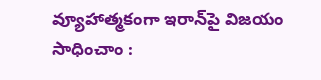వ్యూహాత్మకంగా ఇరాన్‌పై విజయం సాధించాం :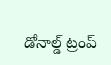డోనాల్డ్ ట్రంప్